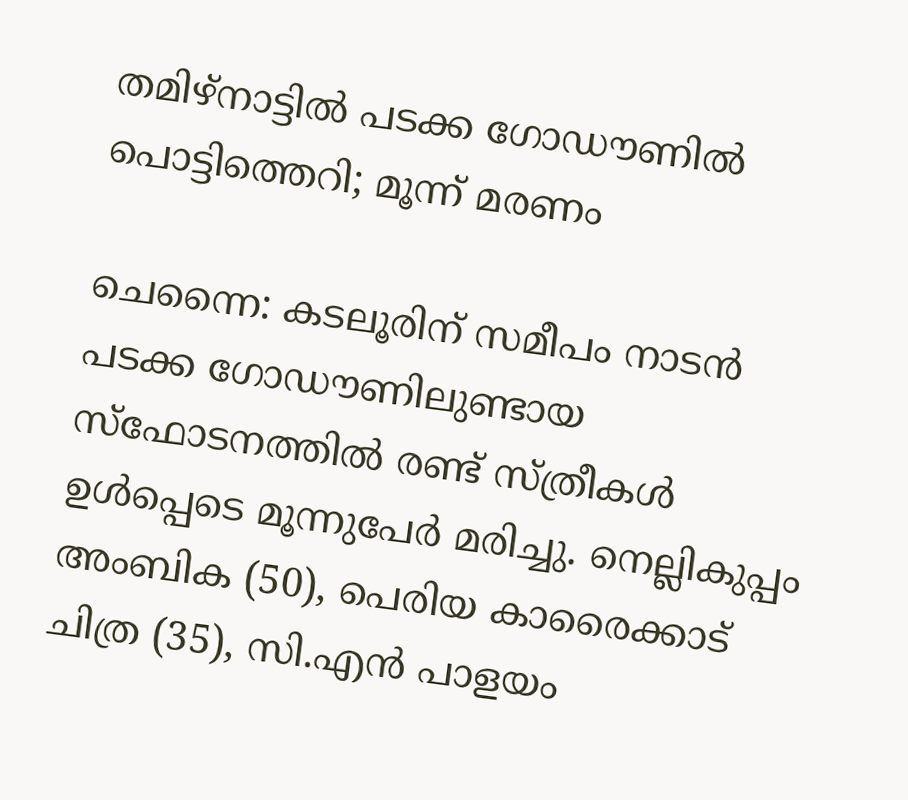തമിഴ്നാട്ടിൽ പടക്ക ഗോഡൗണിൽ പൊട്ടിത്തെറി; മൂന്ന് മരണം

ചെന്നൈ: കടലൂരിന് സമീപം നാടൻ പടക്ക ഗോഡൗണിലുണ്ടായ സ്ഫോടനത്തിൽ രണ്ട് സ്ത്രീകൾ ഉൾപ്പെടെ മൂന്നുപേർ മരിച്ചു. നെല്ലികുപ്പം അംബിക (50), പെരിയ കാരൈക്കാട് ചിത്ര (35), സി.എൻ പാളയം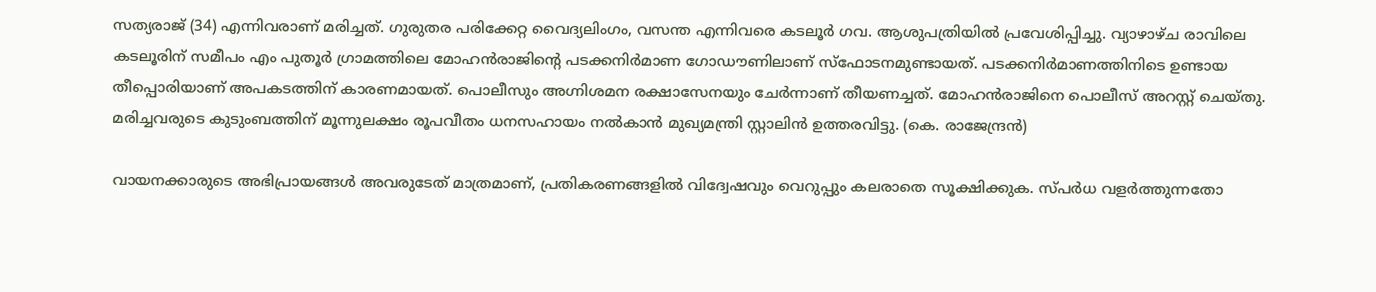സത്യരാജ് (34) എന്നിവരാണ് മരിച്ചത്. ഗുരുതര പരിക്കേറ്റ വൈദ്യലിംഗം, വസന്ത എന്നിവരെ കടലൂർ ഗവ. ആശുപത്രിയിൽ പ്രവേശിപ്പിച്ചു. വ്യാഴാഴ്ച രാവിലെ കടലൂരിന് സമീപം എം പുതൂർ ഗ്രാമത്തിലെ മോഹൻരാജിന്‍റെ പടക്കനിർമാണ ഗോഡൗണിലാണ് സ്ഫോടനമുണ്ടായത്. പടക്കനിർമാണത്തിനിടെ ഉണ്ടായ തീപ്പൊരിയാണ് അപകടത്തിന് കാരണമായത്. പൊലീസും അഗ്നിശമന രക്ഷാസേനയും ചേർന്നാണ് തീയണച്ചത്. മോഹൻരാജിനെ പൊലീസ് അറസ്റ്റ് ചെയ്തു. മരിച്ചവരുടെ കുടുംബത്തിന് മൂന്നുലക്ഷം രൂപവീതം ധനസഹായം നൽകാൻ മുഖ്യമന്ത്രി സ്റ്റാലിൻ ഉത്തരവിട്ടു. (കെ. രാജേന്ദ്രൻ)

വായനക്കാരുടെ അഭിപ്രായങ്ങള്‍ അവരുടേത് മാത്രമാണ്, പ്രതികരണങ്ങളിൽ വിദ്വേഷവും വെറുപ്പും കലരാതെ സൂക്ഷിക്കുക. സ്പർധ വളർത്തുന്നതോ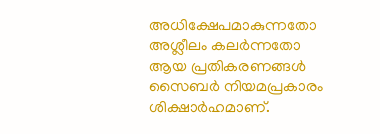അധിക്ഷേപമാകുന്നതോ അശ്ലീലം കലർന്നതോ ആയ പ്രതികരണങ്ങൾ സൈബർ നിയമപ്രകാരം ശിക്ഷാർഹമാണ്.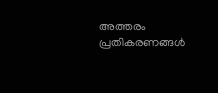അത്തരം പ്രതികരണങ്ങൾ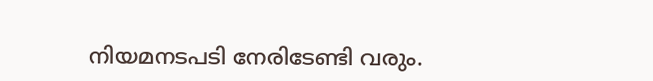നിയമനടപടി നേരിടേണ്ടി വരും.